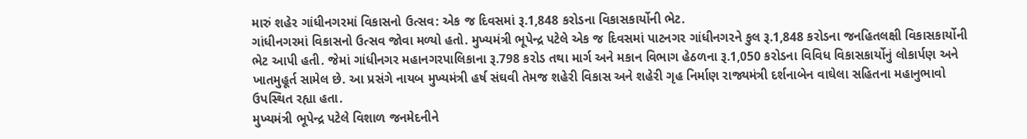મારું શહેર ગાંધીનગરમાં વિકાસનો ઉત્સવ: એક જ દિવસમાં રૂ.1,848 કરોડના વિકાસકાર્યોની ભેટ.
ગાંધીનગરમાં વિકાસનો ઉત્સવ જોવા મળ્યો હતો. મુખ્યમંત્રી ભૂપેન્દ્ર પટેલે એક જ દિવસમાં પાટનગર ગાંધીનગરને કુલ રૂ.1,848 કરોડના જનહિતલક્ષી વિકાસકાર્યોની ભેટ આપી હતી. જેમાં ગાંધીનગર મહાનગરપાલિકાના રૂ.798 કરોડ તથા માર્ગ અને મકાન વિભાગ હેઠળના રૂ.1,050 કરોડના વિવિધ વિકાસકાર્યોનું લોકાર્પણ અને ખાતમુહૂર્ત સામેલ છે. આ પ્રસંગે નાયબ મુખ્યમંત્રી હર્ષ સંઘવી તેમજ શહેરી વિકાસ અને શહેરી ગૃહ નિર્માણ રાજ્યમંત્રી દર્શનાબેન વાઘેલા સહિતના મહાનુભાવો ઉપસ્થિત રહ્યા હતા.
મુખ્યમંત્રી ભૂપેન્દ્ર પટેલે વિશાળ જનમેદનીને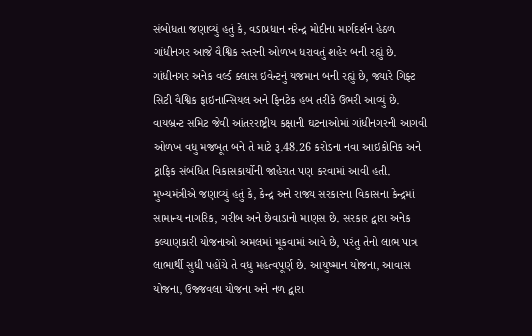સંબોધતા જણાવ્યું હતું કે, વડાપ્રધાન નરેન્દ્ર મોદીના માર્ગદર્શન હેઠળ ગાંધીનગર આજે વૈશ્વિક સ્તરની ઓળખ ધરાવતું શહેર બની રહ્યું છે. ગાંધીનગર અનેક વર્લ્ડ ક્લાસ ઇવેન્ટનું યજમાન બની રહ્યું છે, જ્યારે ગિફ્ટ સિટી વૈશ્વિક ફાઇનાન્સિયલ અને ફિનટેક હબ તરીકે ઉભરી આવ્યું છે. વાયબ્રન્ટ સમિટ જેવી આંતરરાષ્ટ્રીય કક્ષાની ઘટનાઓમાં ગાંધીનગરની આગવી ઓળખ વધુ મજબૂત બને તે માટે રૂ.48.26 કરોડના નવા આઇકોનિક અને ટ્રાફિક સંબંધિત વિકાસકાર્યોની જાહેરાત પણ કરવામાં આવી હતી.
મુખ્યમંત્રીએ જણાવ્યું હતું કે, કેન્દ્ર અને રાજ્ય સરકારના વિકાસના કેન્દ્રમાં સામાન્ય નાગરિક, ગરીબ અને છેવાડાનો માણસ છે. સરકાર દ્વારા અનેક કલ્યાણકારી યોજનાઓ અમલમાં મૂકવામાં આવે છે, પરંતુ તેનો લાભ પાત્ર લાભાર્થી સુધી પહોંચે તે વધુ મહત્વપૂર્ણ છે. આયુષ્માન યોજના, આવાસ યોજના, ઉજ્જવલા યોજના અને નળ દ્વારા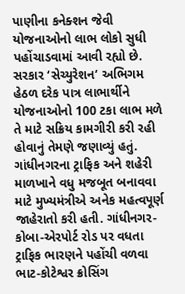પાણીના કનેક્શન જેવી યોજનાઓનો લાભ લોકો સુધી પહોંચાડવામાં આવી રહ્યો છે. સરકાર ‘સેચ્યુરેશન’ અભિગમ હેઠળ દરેક પાત્ર લાભાર્થીને યોજનાઓનો 100 ટકા લાભ મળે તે માટે સક્રિય કામગીરી કરી રહી હોવાનું તેમણે જણાવ્યું હતું.
ગાંધીનગરના ટ્રાફિક અને શહેરી માળખાને વધુ મજબૂત બનાવવા માટે મુખ્યમંત્રીએ અનેક મહત્વપૂર્ણ જાહેરાતો કરી હતી. ગાંધીનગર-કોબા-એરપોર્ટ રોડ પર વધતા ટ્રાફિક ભારણને પહોંચી વળવા ભાટ-કોટેશ્વર ક્રોસિંગ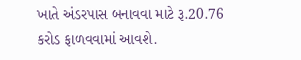ખાતે અંડરપાસ બનાવવા માટે રૂ.20.76 કરોડ ફાળવવામાં આવશે.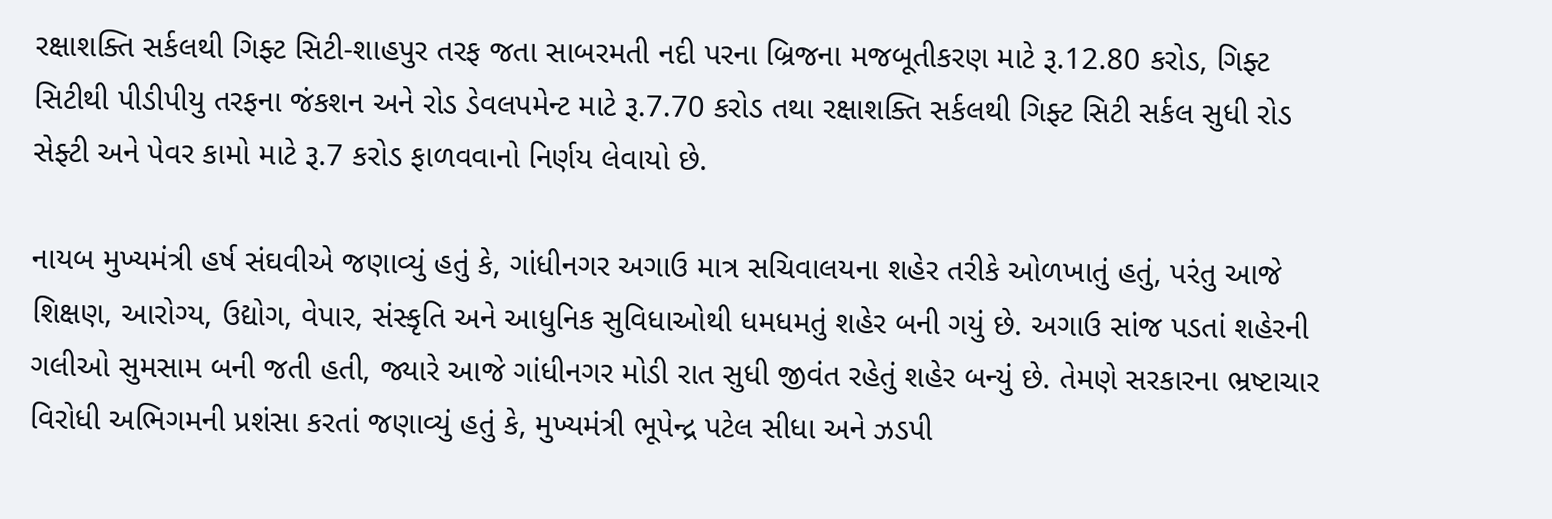રક્ષાશક્તિ સર્કલથી ગિફ્ટ સિટી-શાહપુર તરફ જતા સાબરમતી નદી પરના બ્રિજના મજબૂતીકરણ માટે રૂ.12.80 કરોડ, ગિફ્ટ સિટીથી પીડીપીયુ તરફના જંકશન અને રોડ ડેવલપમેન્ટ માટે રૂ.7.70 કરોડ તથા રક્ષાશક્તિ સર્કલથી ગિફ્ટ સિટી સર્કલ સુધી રોડ સેફ્ટી અને પેવર કામો માટે રૂ.7 કરોડ ફાળવવાનો નિર્ણય લેવાયો છે.

નાયબ મુખ્યમંત્રી હર્ષ સંઘવીએ જણાવ્યું હતું કે, ગાંધીનગર અગાઉ માત્ર સચિવાલયના શહેર તરીકે ઓળખાતું હતું, પરંતુ આજે શિક્ષણ, આરોગ્ય, ઉદ્યોગ, વેપાર, સંસ્કૃતિ અને આધુનિક સુવિધાઓથી ધમધમતું શહેર બની ગયું છે. અગાઉ સાંજ પડતાં શહેરની ગલીઓ સુમસામ બની જતી હતી, જ્યારે આજે ગાંધીનગર મોડી રાત સુધી જીવંત રહેતું શહેર બન્યું છે. તેમણે સરકારના ભ્રષ્ટાચાર વિરોધી અભિગમની પ્રશંસા કરતાં જણાવ્યું હતું કે, મુખ્યમંત્રી ભૂપેન્દ્ર પટેલ સીધા અને ઝડપી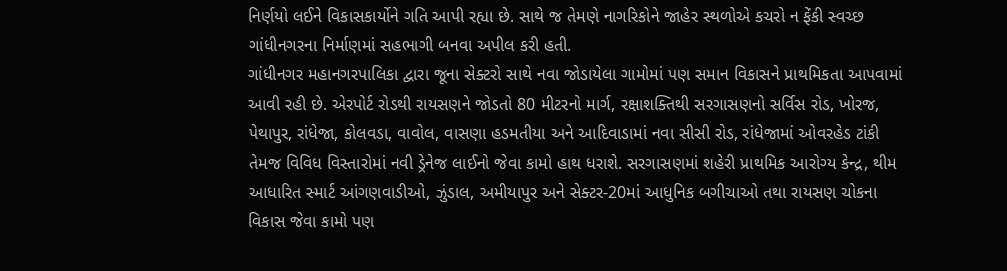નિર્ણયો લઈને વિકાસકાર્યોને ગતિ આપી રહ્યા છે. સાથે જ તેમણે નાગરિકોને જાહેર સ્થળોએ કચરો ન ફેંકી સ્વચ્છ ગાંધીનગરના નિર્માણમાં સહભાગી બનવા અપીલ કરી હતી.
ગાંધીનગર મહાનગરપાલિકા દ્વારા જૂના સેક્ટરો સાથે નવા જોડાયેલા ગામોમાં પણ સમાન વિકાસને પ્રાથમિકતા આપવામાં આવી રહી છે. એરપોર્ટ રોડથી રાયસણને જોડતો 80 મીટરનો માર્ગ, રક્ષાશક્તિથી સરગાસણનો સર્વિસ રોડ, ખોરજ, પેથાપુર, રાંધેજા, કોલવડા, વાવોલ, વાસણા હડમતીયા અને આદિવાડામાં નવા સીસી રોડ, રાંધેજામાં ઓવરહેડ ટાંકી તેમજ વિવિધ વિસ્તારોમાં નવી ડ્રેનેજ લાઈનો જેવા કામો હાથ ધરાશે. સરગાસણમાં શહેરી પ્રાથમિક આરોગ્ય કેન્દ્ર, થીમ આધારિત સ્માર્ટ આંગણવાડીઓ, ઝુંડાલ, અમીયાપુર અને સેક્ટર-20માં આધુનિક બગીચાઓ તથા રાયસણ ચોકના વિકાસ જેવા કામો પણ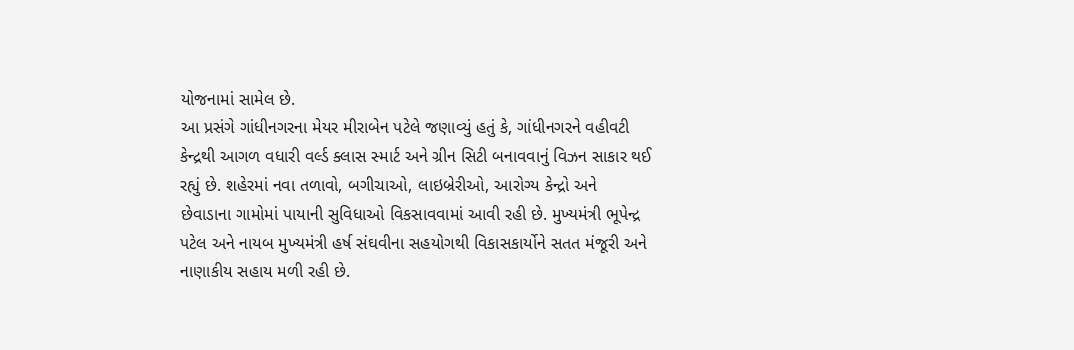યોજનામાં સામેલ છે.
આ પ્રસંગે ગાંધીનગરના મેયર મીરાબેન પટેલે જણાવ્યું હતું કે, ગાંધીનગરને વહીવટી કેન્દ્રથી આગળ વધારી વર્લ્ડ ક્લાસ સ્માર્ટ અને ગ્રીન સિટી બનાવવાનું વિઝન સાકાર થઈ રહ્યું છે. શહેરમાં નવા તળાવો, બગીચાઓ, લાઇબ્રેરીઓ, આરોગ્ય કેન્દ્રો અને છેવાડાના ગામોમાં પાયાની સુવિધાઓ વિકસાવવામાં આવી રહી છે. મુખ્યમંત્રી ભૂપેન્દ્ર પટેલ અને નાયબ મુખ્યમંત્રી હર્ષ સંઘવીના સહયોગથી વિકાસકાર્યોને સતત મંજૂરી અને નાણાકીય સહાય મળી રહી છે.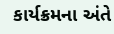કાર્યક્રમના અંતે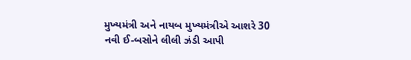મુખ્યમંત્રી અને નાયબ મુખ્યમંત્રીએ આશરે 30 નવી ઈ-બસોને લીલી ઝંડી આપી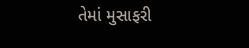તેમાં મુસાફરી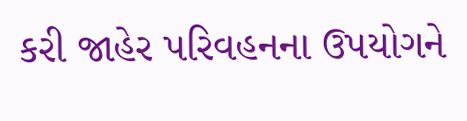કરી જાહેર પરિવહનના ઉપયોગને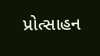પ્રોત્સાહન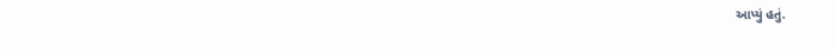આપ્યું હતું.